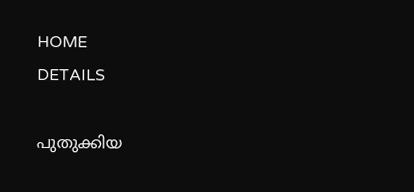HOME
DETAILS

പുതുക്കിയ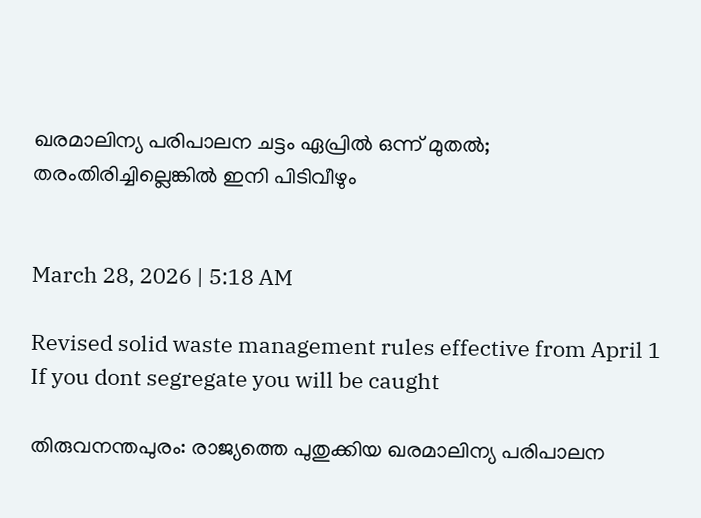ഖരമാലിന്യ പരിപാലന ചട്ടം ഏപ്രിൽ ഒന്ന് മുതൽ; തരംതിരിച്ചില്ലെങ്കിൽ ഇനി പിടിവീഴും


March 28, 2026 | 5:18 AM

Revised solid waste management rules effective from April 1 If you dont segregate you will be caught

തിരുവനന്തപുരം: രാജ്യത്തെ പുതുക്കിയ ഖരമാലിന്യ പരിപാലന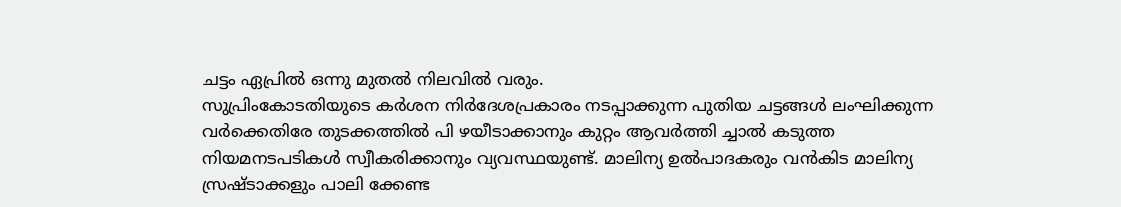ചട്ടം ഏപ്രിൽ ഒന്നു മുതൽ നിലവിൽ വരും.
സുപ്രിംകോടതിയുടെ കർശന നിർദേശപ്രകാരം നടപ്പാക്കുന്ന പുതിയ ചട്ടങ്ങൾ ലംഘിക്കുന്ന വർക്കെതിരേ തുടക്കത്തിൽ പി ഴയീടാക്കാനും കുറ്റം ആവർത്തി ച്ചാൽ കടുത്ത നിയമനടപടികൾ സ്വീകരിക്കാനും വ്യവസ്ഥയുണ്ട്. മാലിന്യ ഉൽപാദകരും വൻകിട മാലിന്യ സ്രഷ്‌ടാക്കളും പാലി ക്കേണ്ട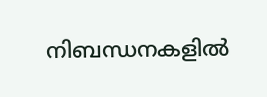നിബന്ധനകളിൽ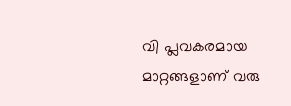വി പ്ലവകരമായ മാറ്റങ്ങളാണ് വരു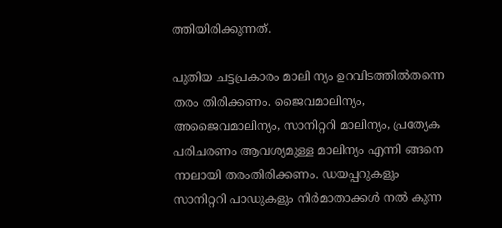ത്തിയിരിക്കുന്നത്.

പുതിയ ചട്ടപ്രകാരം മാലി ന്യം ഉറവിടത്തിൽതന്നെ തരം തിരിക്കണം. ജൈവമാലിന്യം, അജൈവമാലിന്യം, സാനിറ്ററി മാലിന്യം, പ്രത്യേക പരിചരണം ആവശ്യമുള്ള മാലിന്യം എന്നി ങ്ങനെ നാലായി തരംതിരിക്കണം. ഡയപ്പറുകളും സാനിറ്ററി പാഡുകളും നിർമാതാക്കൾ നൽ കുന്ന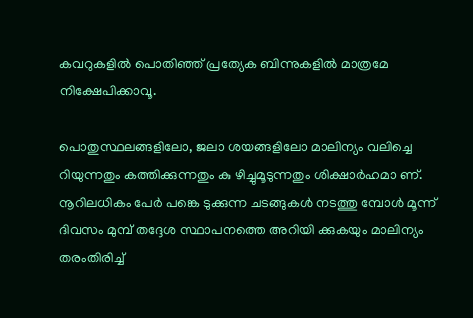കവറുകളിൽ പൊതിഞ്ഞ് പ്രത്യേക ബിന്നുകളിൽ മാത്രമേ നിക്ഷേപിക്കാവൂ.

പൊതുസ്ഥലങ്ങളിലോ, ജലാ ശയങ്ങളിലോ മാലിന്യം വലിച്ചെ റിയുന്നതും കത്തിക്കുന്നതും കു ഴിച്ചുമൂടുന്നതും ശിക്ഷാർഹമാ ണ്. നൂറിലധികം പേർ പങ്കെ ടുക്കുന്ന ചടങ്ങുകൾ നടത്തു മ്പോൾ മൂന്ന് ദിവസം മുമ്പ് തദ്ദേശ സ്ഥാപനത്തെ അറിയി ക്കുകയും മാലിന്യം തരംതിരിച്ച്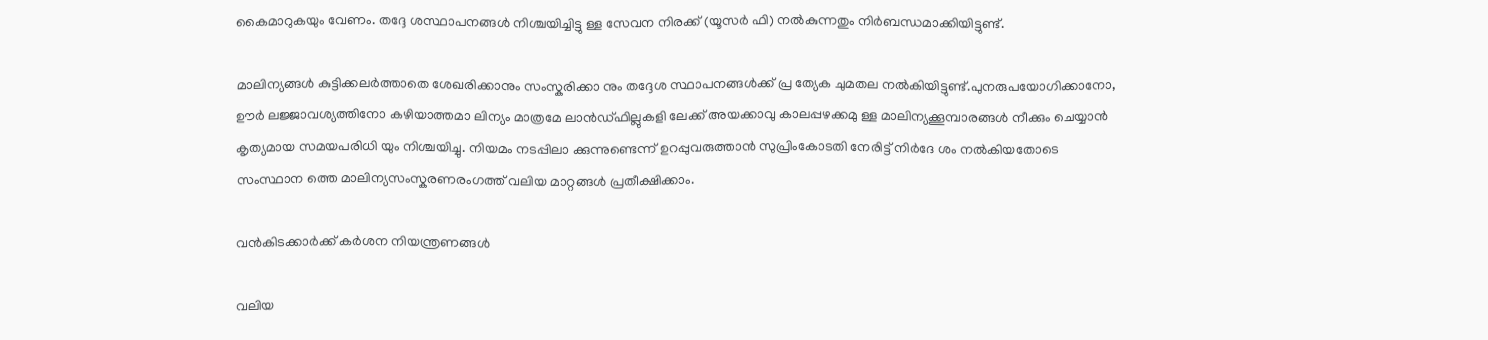കൈമാറുകയും വേണം. തദ്ദേ ശസ്ഥാപനങ്ങൾ നിശ്ചയിച്ചിട്ടു ള്ള സേവന നിരക്ക് (യൂസർ ഫി) നൽകുന്നതും നിർബന്ധമാക്കിയിട്ടുണ്ട്.

മാലിന്യങ്ങൾ കുട്ടിക്കലർത്താതെ ശേഖരിക്കാനും സംസ്കരിക്കാ നും തദ്ദേശ സ്ഥാപനങ്ങൾക്ക് പ്ര ത്യേക ചുമതല നൽകിയിട്ടുണ്ട്.പുനരുപയോഗിക്കാനോ, ഊർ ലജ്ജാവശ്യത്തിനോ കഴിയാത്തമാ ലിന്യം മാത്രമേ ലാൻഡ്ഫില്ലുകളി ലേക്ക് അയക്കാവു കാലപ്പഴക്കമു ള്ള മാലിന്യക്കൂമ്പാരങ്ങൾ നീക്കും ചെയ്യാൻ കൃത്യമായ സമയപരിധി യും നിശ്ചയിച്ചു. നിയമം നടപ്പിലാ ക്കുന്നുണ്ടെന്ന് ഉറപ്പുവരുത്താൻ സുപ്രിംകോടതി നേരിട്ട് നിർദേ ശം നൽകിയതോടെ സംസ്ഥാന ത്തെ മാലിന്യസംസ്കരണരംഗത്ത് വലിയ മാറ്റങ്ങൾ പ്രതീക്ഷിക്കാം.

വൻകിടക്കാർക്ക് കർശന നിയന്ത്രണങ്ങൾ

വലിയ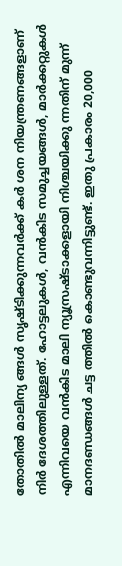തോതിൽ മാലിന്യ ങ്ങൾ സൃഷ്ടിക്കുന്നവർക്ക് കർ ശന നിയന്ത്രണങ്ങളാണ് നിർ ദേശത്തിലുള്ളത്. ഹോട്ടലുകൾ, വൻകിട സമുച്ചയങ്ങൾ, മാർക്കറ്റുകൾ എന്നിവയെ വൻകിട മാലി ന്യൂസ്രഷ്ട‌ാക്കളായി നിശ്ചയിക്കു ന്നതിന് മുന്ന് മാനദണ്ഡങ്ങൾ ചട്ട ത്തിൽ കൊണ്ടുവന്നിട്ടുണ്ട്. ഇതു പ്രകാരം 20,000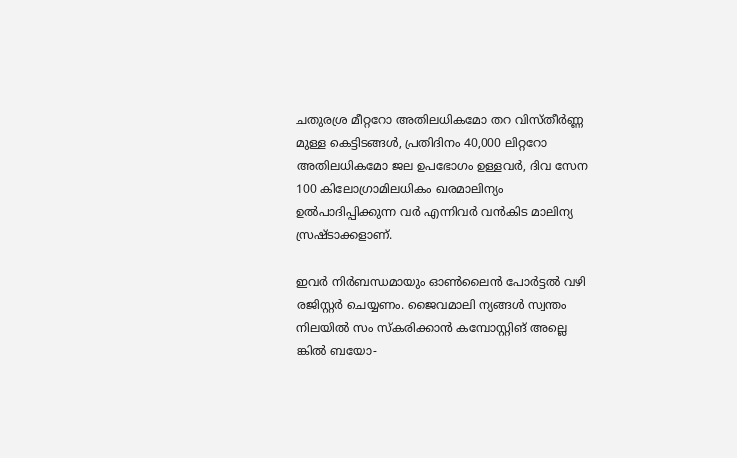ചതുരശ്ര മീറ്ററോ അതിലധികമോ തറ വിസ്തീർണ്ണ മുള്ള കെട്ടിടങ്ങൾ, പ്രതിദിനം 40,000 ലിറ്ററോ അതിലധികമോ ജല ഉപഭോഗം ഉള്ളവർ, ദിവ സേന 100 കിലോഗ്രാമിലധികം ഖരമാലിന്യം ഉൽപാദിപ്പിക്കുന്ന വർ എന്നിവർ വൻകിട മാലിന്യ സ്രഷ്ട‌ാക്കളാണ്.

ഇവർ നിർബന്ധമായും ഓൺലൈൻ പോർട്ടൽ വഴി രജിസ്റ്റർ ചെയ്യണം. ജൈവമാലി ന്യങ്ങൾ സ്വന്തം നിലയിൽ സം സ്കരിക്കാൻ കമ്പോസ്റ്റിങ് അല്ലെ ങ്കിൽ ബയോ-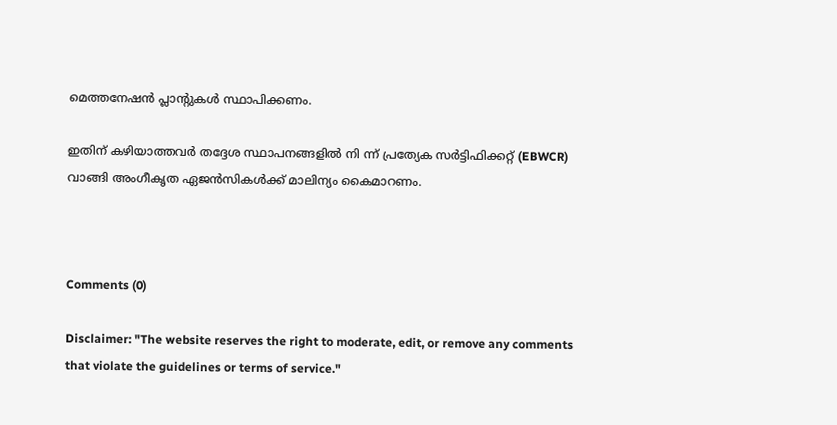മെത്തനേഷൻ പ്ലാൻ്റുകൾ സ്ഥാപിക്കണം.

ഇതിന് കഴിയാത്തവർ തദ്ദേശ സ്ഥാപനങ്ങളിൽ നി ന്ന് പ്രത്യേക സർട്ടിഫിക്കറ്റ് (EBWCR) വാങ്ങി അംഗീകൃത ഏജൻസികൾക്ക് മാലിന്യം കൈമാറണം.



Comments (0)

Disclaimer: "The website reserves the right to moderate, edit, or remove any comments that violate the guidelines or terms of service."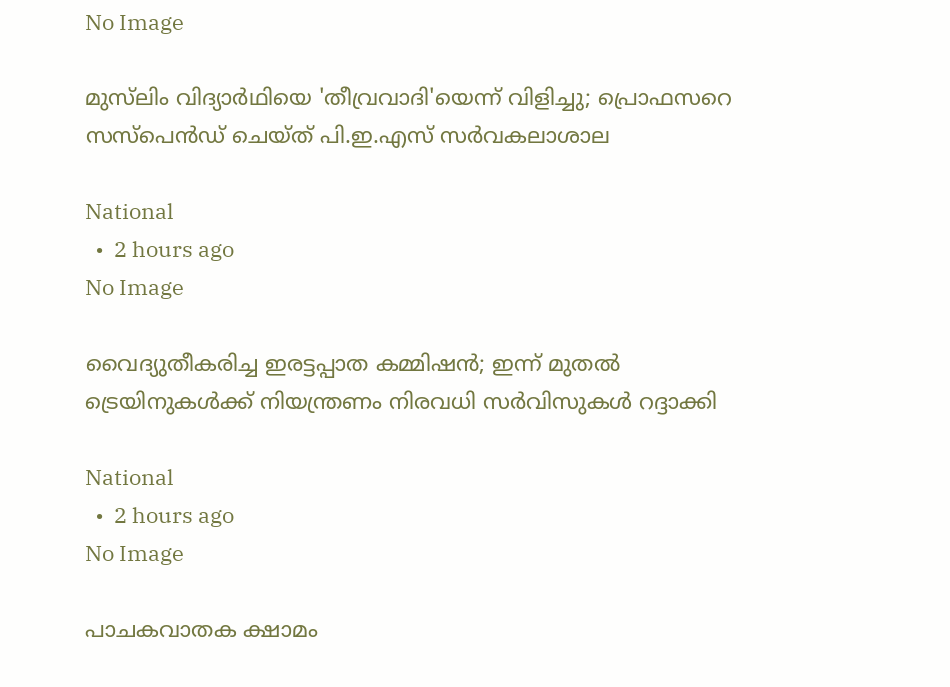No Image

മുസ്‌ലിം വിദ്യാര്‍ഥിയെ 'തീവ്രവാദി'യെന്ന് വിളിച്ചു; പ്രൊഫസറെ സസ്‌പെന്‍ഡ് ചെയ്ത് പി.ഇ.എസ് സര്‍വകലാശാല

National
  •  2 hours ago
No Image

വൈദ്യുതീകരിച്ച ഇരട്ടപ്പാത കമ്മിഷൻ; ഇന്ന് മുതൽ ട്രെയിനുകൾക്ക് നിയന്ത്രണം നിരവധി സർവിസുകൾ റദ്ദാക്കി

National
  •  2 hours ago
No Image

പാചകവാതക ക്ഷാമം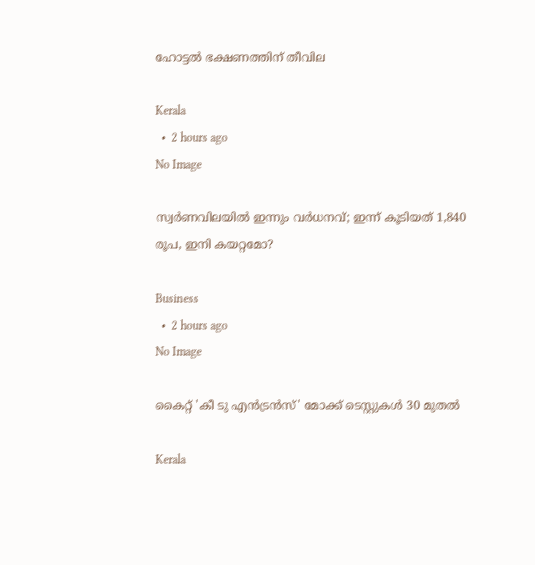ഹോട്ടൽ ഭക്ഷണത്തിന് തീവില

Kerala
  •  2 hours ago
No Image

സ്വര്‍ണവിലയില്‍ ഇന്നും വര്‍ധനവ്; ഇന്ന് കൂടിയത് 1,840 രൂപ, ഇനി കയറ്റമോ?

Business
  •  2 hours ago
No Image

കൈറ്റ് 'കീ ടു എൻട്രൻസ്' മോക്ക് ടെസ്റ്റുകൾ 30 മുതൽ

Kerala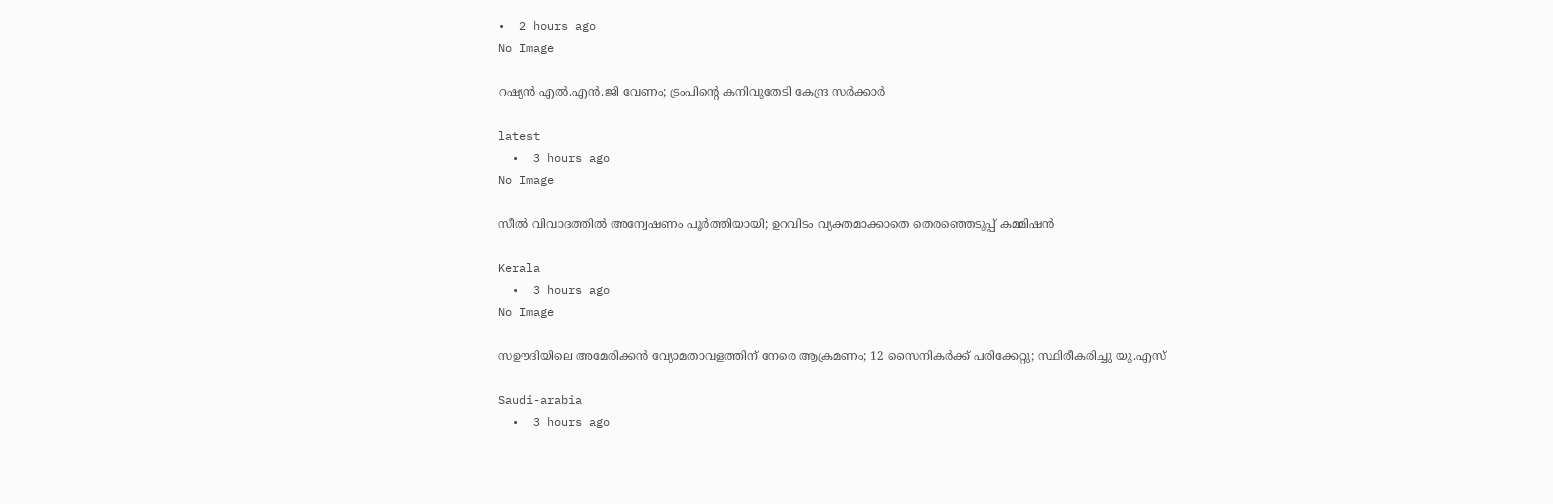•  2 hours ago
No Image

റഷ്യൻ എൽ.എൻ.ജി വേണം; ട്രംപിന്റെ കനിവുതേടി കേന്ദ്ര സർക്കാർ

latest
  •  3 hours ago
No Image

സീല്‍ വിവാദത്തില്‍ അന്വേഷണം പൂര്‍ത്തിയായി; ഉറവിടം വ്യക്തമാക്കാതെ തെരഞ്ഞെടുപ്പ് കമ്മിഷന്‍

Kerala
  •  3 hours ago
No Image

സഊദിയിലെ അമേരിക്കൻ വ്യോമതാവളത്തിന് നേരെ ആക്രമണം; 12 സൈനികർക്ക് പരിക്കേറ്റു; സ്ഥിരീകരിച്ചു യു.എസ്

Saudi-arabia
  •  3 hours ago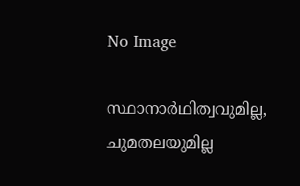No Image

സ്ഥാനാര്‍ഥിത്വവുമില്ല, ചുമതലയുമില്ല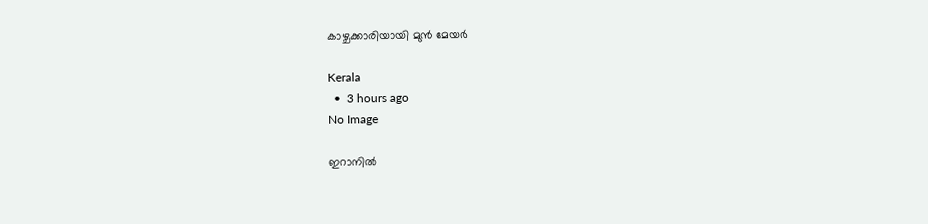കാഴ്ചക്കാരിയായി മുന്‍ മേയര്‍

Kerala
  •  3 hours ago
No Image

ഇറാനില്‍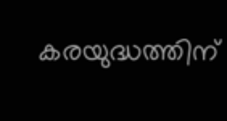കരയുദ്ധത്തിന്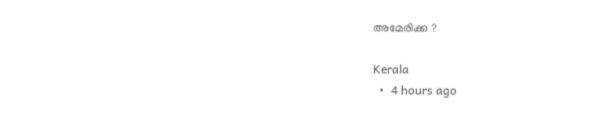അമേരിക്ക ?

Kerala
  •  4 hours ago